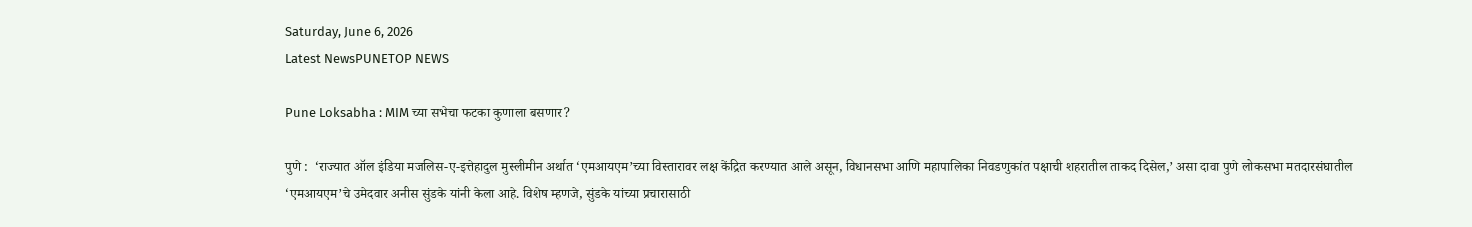Saturday, June 6, 2026
Latest NewsPUNETOP NEWS

Pune Loksabha : MIM च्या सभेचा फटका कुणाला बसणार?

पुणे :  ‘राज्यात ऑल इंडिया मजलिस-ए-इत्तेहादुल मुस्लीमीन अर्थात ‘एमआयएम’च्या विस्तारावर लक्ष केंद्रित करण्यात आले असून, विधानसभा आणि महापालिका निवडणुकांत पक्षाची शहरातील ताकद दिसेल,’ असा दावा पुणे लोकसभा मतदारसंघातील ‘एमआयएम’चे उमेदवार अनीस सुंडके यांनी केला आहे. विशेष म्हणजे, सुंडके यांच्या प्रचारासाठी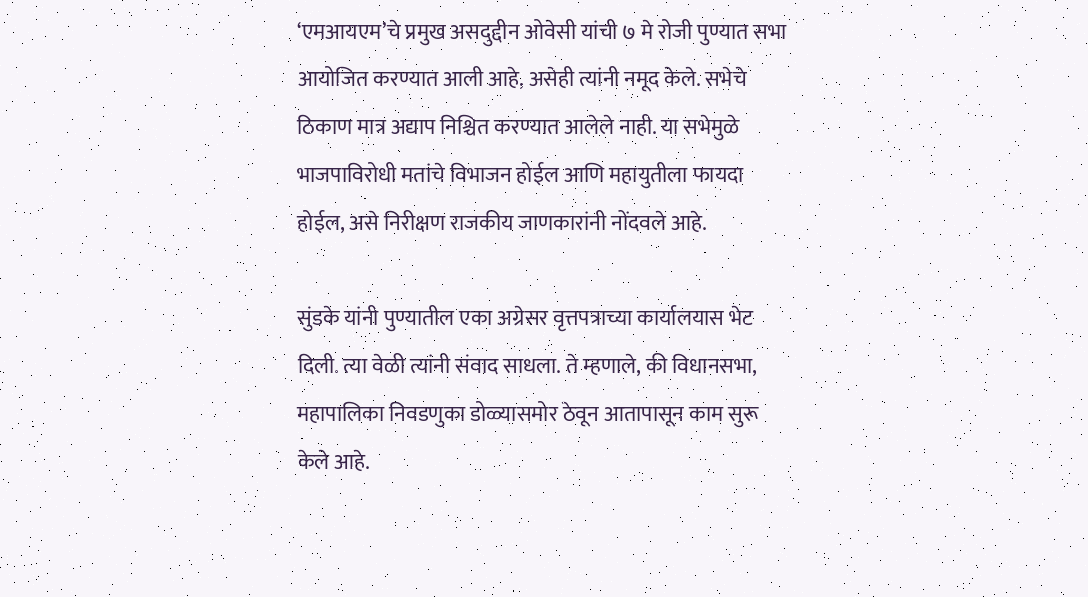‘एमआयएम’चे प्रमुख असदुद्दीन ओवेसी यांची ७ मे रोजी पुण्यात सभा आयोजित करण्यात आली आहे, असेही त्यांनी नमूद केले. सभेचे ठिकाण मात्र अद्याप निश्चित करण्यात आलेले नाही. या सभेमुळे भाजपाविरोधी मतांचे विभाजन होईल आणि महायुतीला फायदा होईल, असे निरीक्षण राजकीय जाणकारांनी नोंदवले आहे.

सुंडके यांनी पुण्यातील एका अग्रेसर वृत्तपत्राच्या कार्यालयास भेट दिली. त्या वेळी त्यांनी संवाद साधला. ते म्हणाले, की विधानसभा, महापालिका निवडणुका डोळ्यासमोर ठेवून आतापासून काम सुरू केले आहे.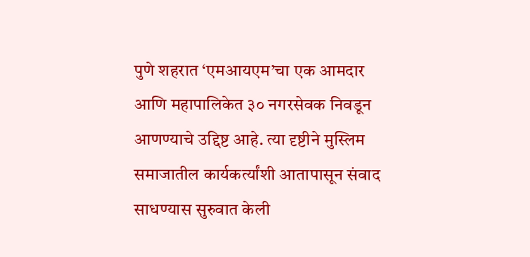पुणे शहरात ‘एमआयएम’चा एक आमदार आणि महापालिकेत ३० नगरसेवक निवडून आणण्याचे उद्दिष्ट आहे. त्या दृष्टीने मुस्लिम समाजातील कार्यकर्त्यांशी आतापासून संवाद साधण्यास सुरुवात केली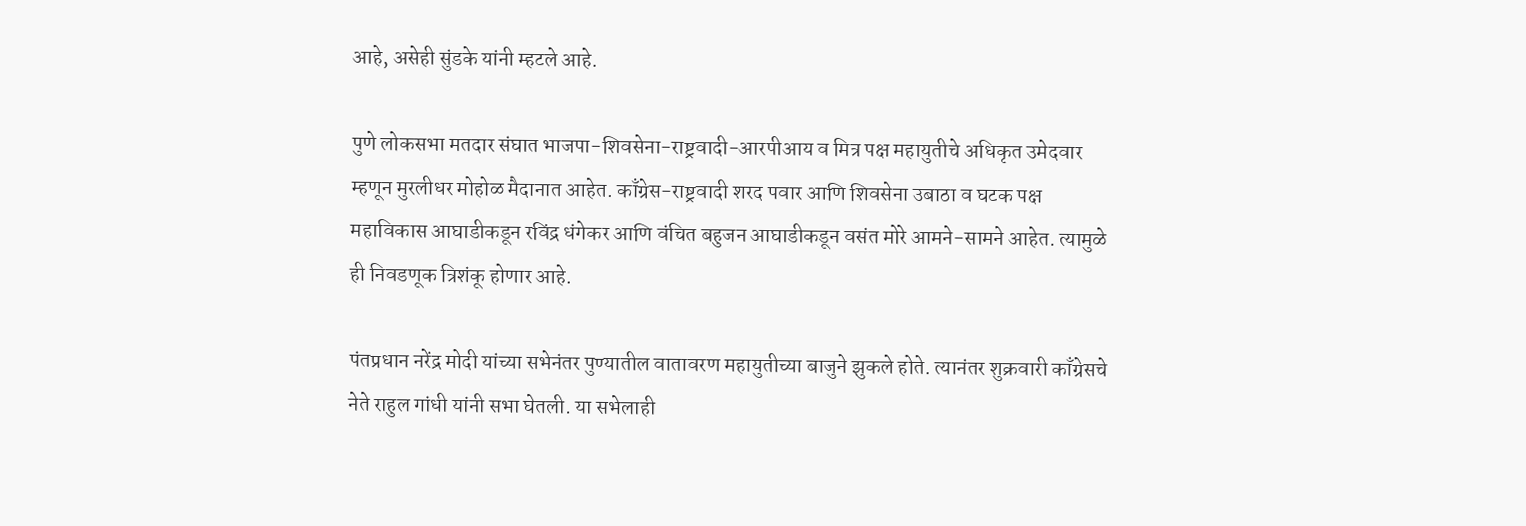आहे, असेही सुंडके यांनी म्हटले आहे.

पुणे लोकसभा मतदार संघात भाजपा-शिवसेना-राष्ट्रवादी-आरपीआय व मित्र पक्ष महायुतीचे अधिकृत उमेदवार म्हणून मुरलीधर मोहोळ मैदानात आहेत. काँग्रेस-राष्ट्रवादी शरद पवार आणि शिवसेना उबाठा व घटक पक्ष महाविकास आघाडीकडून रविंद्र धंगेकर आणि वंचित बहुजन आघाडीकडून वसंत मोरे आमने-सामने आहेत. त्यामुळे ही निवडणूक त्रिशंकू होणार आहे.

पंतप्रधान नरेंद्र मोदी यांच्या सभेनंतर पुण्यातील वातावरण महायुतीच्या बाजुने झुकले होते. त्यानंतर शुक्रवारी काँग्रेसचे नेते राहुल गांधी यांनी सभा घेतली. या सभेलाही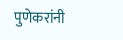पुणेकरांनी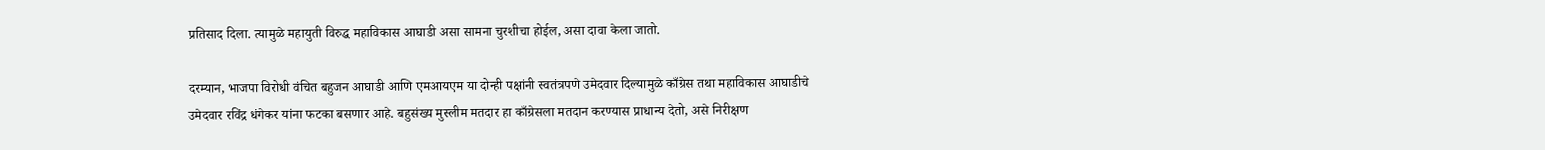प्रतिसाद दिला. त्यामुळे महायुती विरुद्ध महाविकास आघाडी असा सामना चुरशीचा होईल, असा दावा केला जातो.

दरम्यान, भाजपा विरोधी वंचित बहुजन आघाडी आणि एमआयएम या दोन्ही पक्षांनी स्वतंत्रपणे उमेदवार दिल्यामुळे काँग्रेस तथा महाविकास आघाडीचे उमेदवार रविंद्र धंगेकर यांना फटका बसणार आहे. बहुसंख्य मुस्लीम मतदार हा काँग्रेसला मतदान करण्यास प्राधान्य देतो, असे निरीक्षण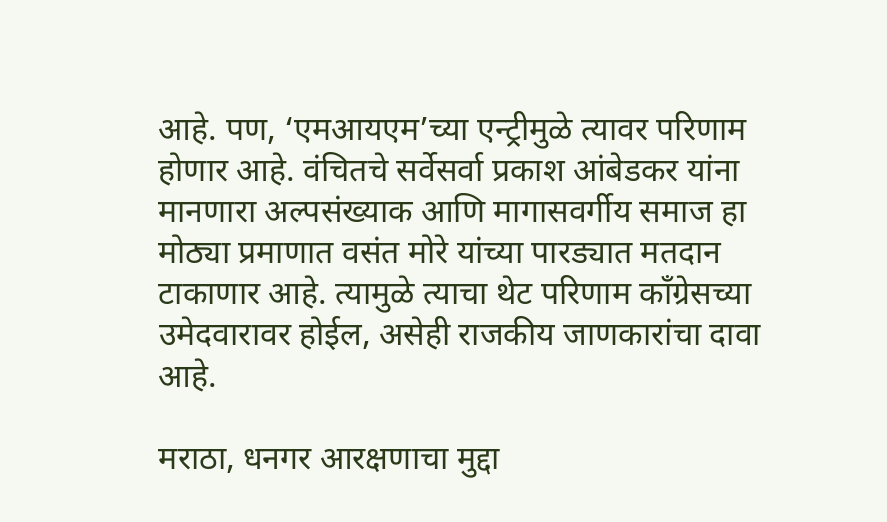आहे. पण, ‘एमआयएम’च्या एन्ट्रीमुळे त्यावर परिणाम होणार आहे. वंचितचे सर्वेसर्वा प्रकाश आंबेडकर यांना मानणारा अल्पसंख्याक आणि मागासवर्गीय समाज हा मोठ्या प्रमाणात वसंत मोरे यांच्या पारड्यात मतदान टाकाणार आहे. त्यामुळे त्याचा थेट परिणाम काँग्रेसच्या उमेदवारावर होईल, असेही राजकीय जाणकारांचा दावा आहे.

मराठा, धनगर आरक्षणाचा मुद्दा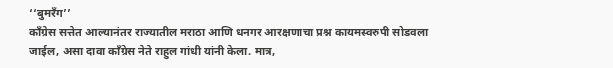‘‘बुमरँग’’
काँग्रेस सत्तेत आल्यानंतर राज्यातील मराठा आणि धनगर आरक्षणाचा प्रश्न कायमस्वरुपी सोडवला जाईल, असा दावा काँग्रेस नेते राहुल गांधी यांनी केला. मात्र,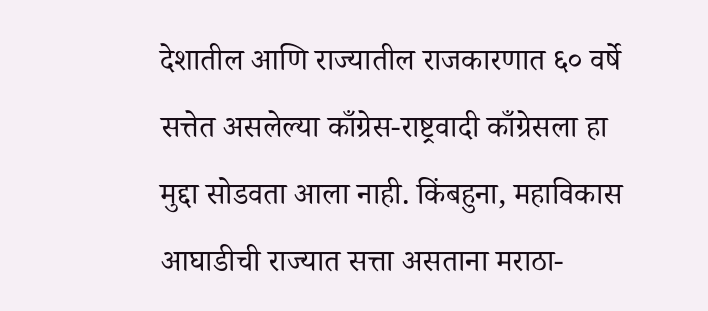देशातील आणि राज्यातील राजकारणात ६० वर्षे सत्तेत असलेल्या काँग्रेस-राष्ट्रवादी काँग्रेसला हा मुद्दा सोडवता आला नाही. किंबहुना, महाविकास आघाडीची राज्यात सत्ता असताना मराठा-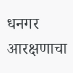धनगर आरक्षणाचा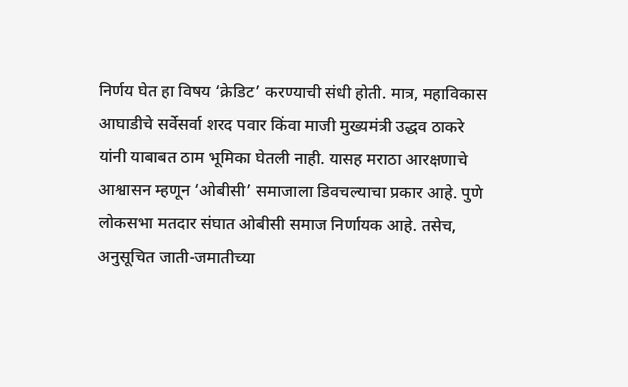निर्णय घेत हा विषय ‘क्रेडिट’ करण्याची संधी होती. मात्र, महाविकास आघाडीचे सर्वेसर्वा शरद पवार किंवा माजी मुख्यमंत्री उद्धव ठाकरे यांनी याबाबत ठाम भूमिका घेतली नाही. यासह मराठा आरक्षणाचे आश्वासन म्हणून ‘ओबीसी’ समाजाला डिवचल्याचा प्रकार आहे. पुणे लोकसभा मतदार संघात ओबीसी समाज निर्णायक आहे. तसेच, अनुसूचित जाती-जमातीच्या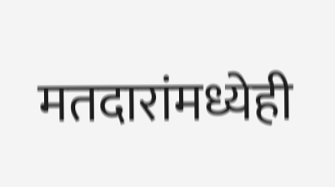मतदारांमध्येही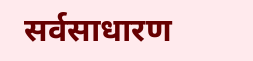सर्वसाधारण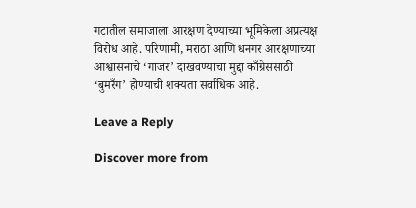गटातील समाजाला आरक्षण देण्याच्या भूमिकेला अप्रत्यक्ष विरोध आहे. परिणामी, मराठा आणि धनगर आरक्षणाच्या आश्वासनाचे ‘गाजर’ दाखवण्याचा मुद्दा काँग्रेससाठी ‘बुमरँग’ होण्याची शक्यता सर्वाधिक आहे.

Leave a Reply

Discover more from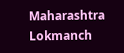Maharashtra Lokmanch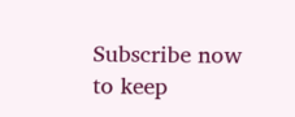Subscribe now to keep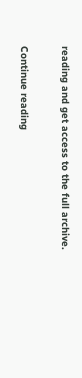reading and get access to the full archive.

Continue reading